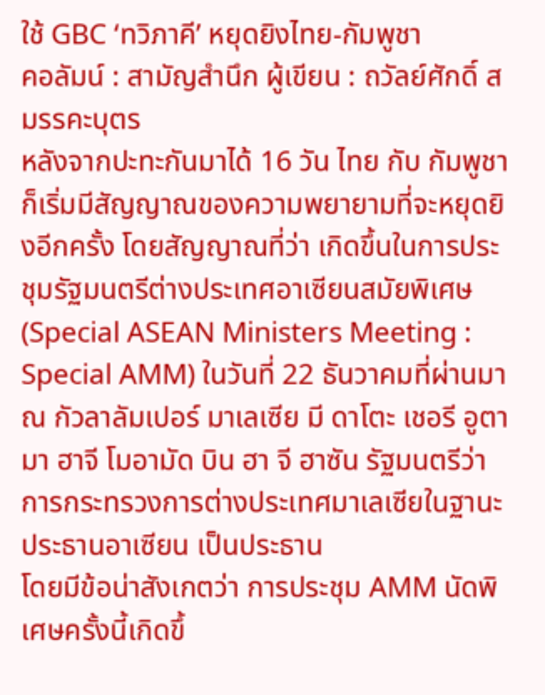ใช้ GBC ‘ทวิภาคี’ หยุดยิงไทย-กัมพูชา
คอลัมน์ : สามัญสำนึก ผู้เขียน : ถวัลย์ศักดิ์ สมรรคะบุตร
หลังจากปะทะกันมาได้ 16 วัน ไทย กับ กัมพูชา ก็เริ่มมีสัญญาณของความพยายามที่จะหยุดยิงอีกครั้ง โดยสัญญาณที่ว่า เกิดขึ้นในการประชุมรัฐมนตรีต่างประเทศอาเซียนสมัยพิเศษ (Special ASEAN Ministers Meeting : Special AMM) ในวันที่ 22 ธันวาคมที่ผ่านมา ณ กัวลาลัมเปอร์ มาเลเซีย มี ดาโตะ เชอรี อูตามา ฮาจี โมอามัด บิน ฮา จี ฮาซัน รัฐมนตรีว่าการกระทรวงการต่างประเทศมาเลเซียในฐานะประธานอาเซียน เป็นประธาน
โดยมีข้อน่าสังเกตว่า การประชุม AMM นัดพิเศษครั้งนี้เกิดขึ้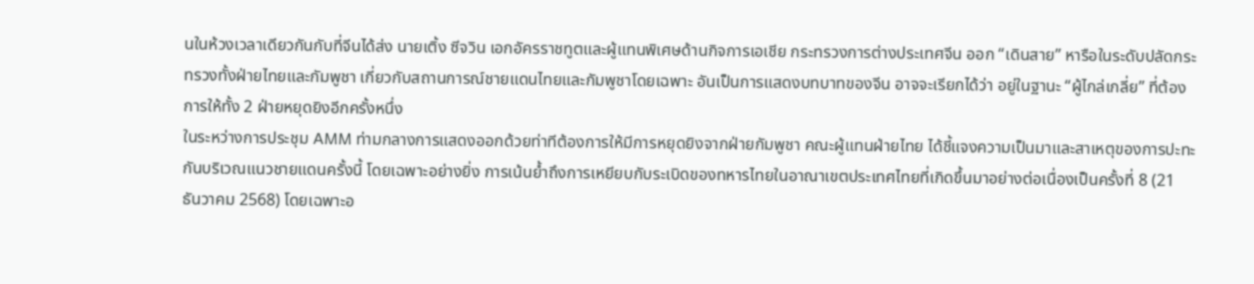นในห้วงเวลาเดียวกันกับที่จีนได้ส่ง นายเติ้ง ซีจวิน เอกอัครราชทูตและผู้แทนพิเศษด้านกิจการเอเชีย กระทรวงการต่างประเทศจีน ออก “เดินสาย” หารือในระดับปลัดกระทรวงทั้งฝ่ายไทยและกัมพูชา เกี่ยวกับสถานการณ์ชายแดนไทยและกัมพูชาโดยเฉพาะ อันเป็นการแสดงบทบาทของจีน อาจจะเรียกได้ว่า อยู่ในฐานะ “ผู้ไกล่เกลี่ย” ที่ต้องการให้ทั้ง 2 ฝ่ายหยุดยิงอีกครั้งหนึ่ง
ในระหว่างการประชุม AMM ท่ามกลางการแสดงออกด้วยท่าทีต้องการให้มีการหยุดยิงจากฝ่ายกัมพูชา คณะผู้แทนฝ่ายไทย ได้ชี้แจงความเป็นมาและสาเหตุของการปะทะกันบริเวณแนวชายแดนครั้งนี้ โดยเฉพาะอย่างยิ่ง การเน้นย้ำถึงการเหยียบกับระเบิดของทหารไทยในอาณาเขตประเทศไทยที่เกิดขึ้นมาอย่างต่อเนื่องเป็นครั้งที่ 8 (21 ธันวาคม 2568) โดยเฉพาะอ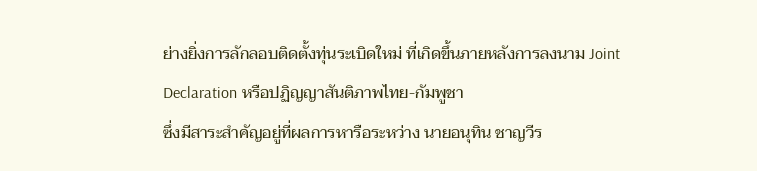ย่างยิ่งการลักลอบติดตั้งทุ่นระเบิดใหม่ ที่เกิดขึ้นภายหลังการลงนาม Joint Declaration หรือปฏิญญาสันติภาพไทย-กัมพูชา
ซึ่งมีสาระสำคัญอยู่ที่ผลการหารือระหว่าง นายอนุทิน ชาญวีร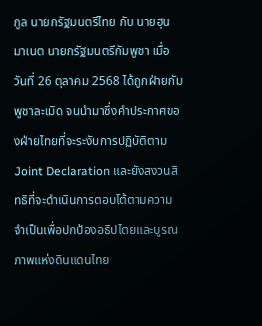กูล นายกรัฐมนตรีไทย กับ นายฮุน มาเนต นายกรัฐมนตรีกัมพูชา เมื่อวันที่ 26 ตุลาคม 2568 ได้ถูกฝ่ายกัมพูชาละเมิด จนนำมาซึ่งคำประกาศของฝ่ายไทยที่จะระงับการปฏิบัติตาม Joint Declaration และยังสงวนสิทธิที่จะดำเนินการตอบโต้ตามความจำเป็นเพื่อปกป้องอธิปไตยและบูรณภาพแห่งดินแดนไทย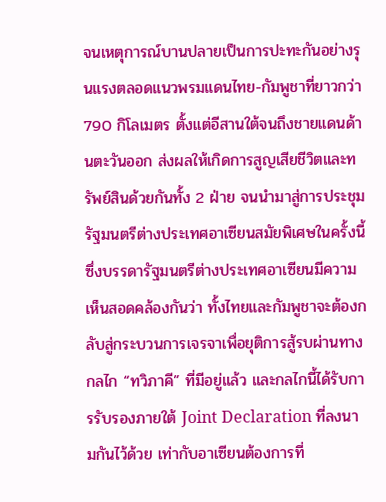จนเหตุการณ์บานปลายเป็นการปะทะกันอย่างรุนแรงตลอดแนวพรมแดนไทย-กัมพูชาที่ยาวกว่า 790 กิโลเมตร ตั้งแต่อีสานใต้จนถึงชายแดนด้านตะวันออก ส่งผลให้เกิดการสูญเสียชีวิตและทรัพย์สินด้วยกันทั้ง 2 ฝ่าย จนนำมาสู่การประชุมรัฐมนตรีต่างประเทศอาเซียนสมัยพิเศษในครั้งนี้ ซึ่งบรรดารัฐมนตรีต่างประเทศอาเซียนมีความเห็นสอดคล้องกันว่า ทั้งไทยและกัมพูชาจะต้องกลับสู่กระบวนการเจรจาเพื่อยุติการสู้รบผ่านทางกลไก “ทวิภาคี” ที่มีอยู่แล้ว และกลไกนี้ได้รับการรับรองภายใต้ Joint Declaration ที่ลงนามกันไว้ด้วย เท่ากับอาเซียนต้องการที่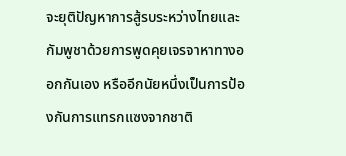จะยุติปัญหาการสู้รบระหว่างไทยและกัมพูชาด้วยการพูดคุยเจรจาหาทางออกกันเอง หรืออีกนัยหนึ่งเป็นการป้องกันการแทรกแซงจากชาติ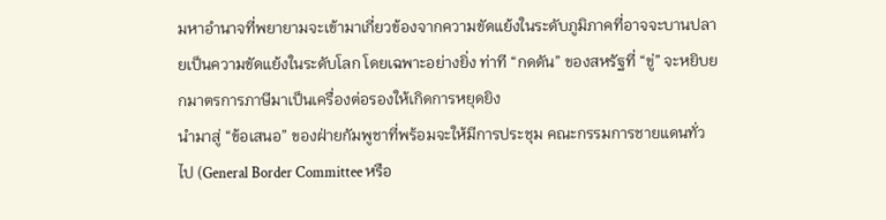มหาอำนาจที่พยายามจะเข้ามาเกี่ยวข้องจากความขัดแย้งในระดับภูมิภาคที่อาจจะบานปลายเป็นความขัดแย้งในระดับโลก โดยเฉพาะอย่างยิ่ง ท่าที “กดดัน” ของสหรัฐที่ “ขู่” จะหยิบยกมาตรการภาษีมาเป็นเครื่องต่อรองให้เกิดการหยุดยิง
นำมาสู่ “ข้อเสนอ” ของฝ่ายกัมพูชาที่พร้อมจะให้มีการประชุม คณะกรรมการชายแดนทั่วไป (General Border Committee หรือ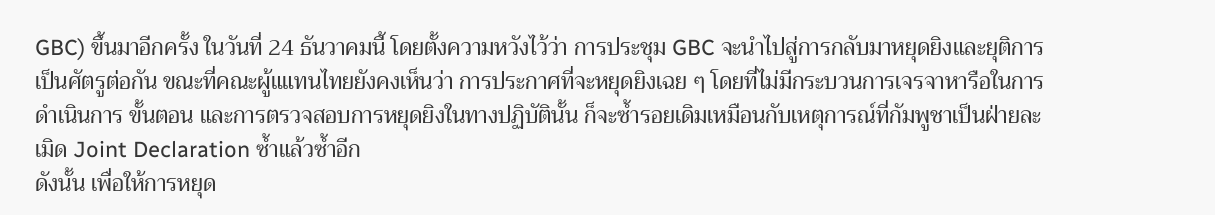GBC) ขึ้นมาอีกครั้ง ในวันที่ 24 ธันวาคมนี้ โดยตั้งความหวังไว้ว่า การประชุม GBC จะนำไปสู่การกลับมาหยุดยิงและยุติการเป็นศัตรูต่อกัน ขณะที่คณะผู้แแทนไทยยังคงเห็นว่า การประกาศที่จะหยุดยิงเฉย ๆ โดยที่ไม่มีกระบวนการเจรจาหารือในการดำเนินการ ขั้นตอน และการตรวจสอบการหยุดยิงในทางปฏิบัตินั้น ก็จะซ้ำรอยเดิมเหมือนกับเหตุการณ์ที่กัมพูชาเป็นฝ่ายละเมิด Joint Declaration ซ้ำแล้วซ้ำอีก
ดังนั้น เพื่อให้การหยุด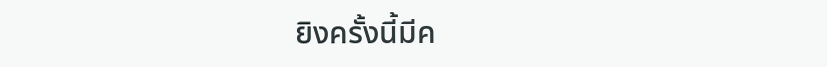ยิงครั้งนี้มีค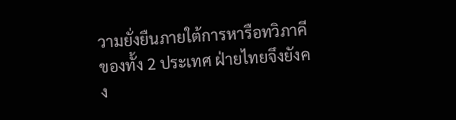วามยั่งยืนภายใต้การหารือทวิภาคีของทั้ง 2 ประเทศ ฝ่ายไทยจึงยังคง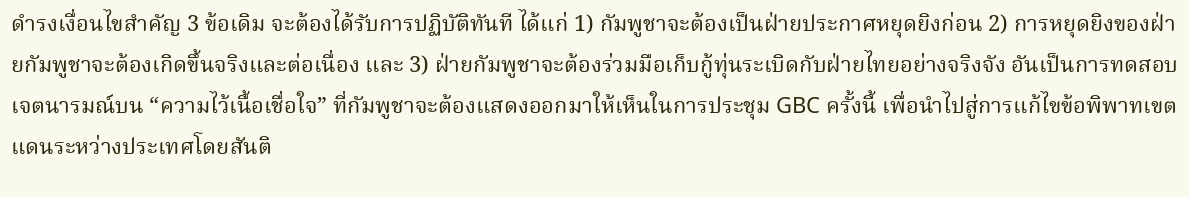ดำรงเงื่อนไขสำคัญ 3 ข้อเดิม จะต้องได้รับการปฏิบัติทันที ได้แก่ 1) กัมพูชาจะต้องเป็นฝ่ายประกาศหยุดยิงก่อน 2) การหยุดยิงของฝ่ายกัมพูชาจะต้องเกิดขึ้นจริงและต่อเนื่อง และ 3) ฝ่ายกัมพูชาจะต้องร่วมมือเก็บกู้ทุ่นระเบิดกับฝ่ายไทยอย่างจริงจัง อันเป็นการทดสอบเจตนารมณ์บน “ความไว้เนื้อเชื่อใจ” ที่กัมพูชาจะต้องแสดงออกมาให้เห็นในการประชุม GBC ครั้งนี้ เพื่อนำไปสู่การแก้ไขข้อพิพาทเขตแดนระหว่างประเทศโดยสันติ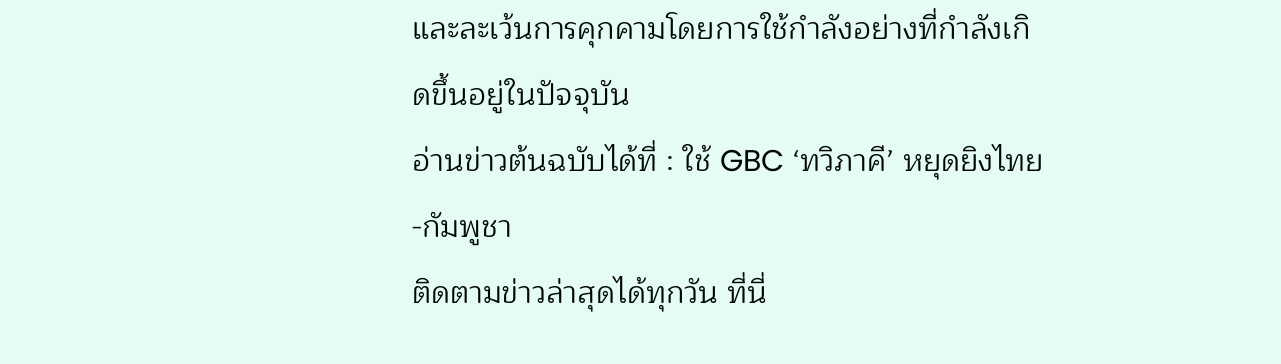และละเว้นการคุกคามโดยการใช้กำลังอย่างที่กำลังเกิดขึ้นอยู่ในปัจจุบัน
อ่านข่าวต้นฉบับได้ที่ : ใช้ GBC ‘ทวิภาคี’ หยุดยิงไทย-กัมพูชา
ติดตามข่าวล่าสุดได้ทุกวัน ที่นี่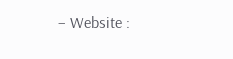– Website :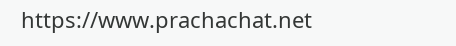https://www.prachachat.net